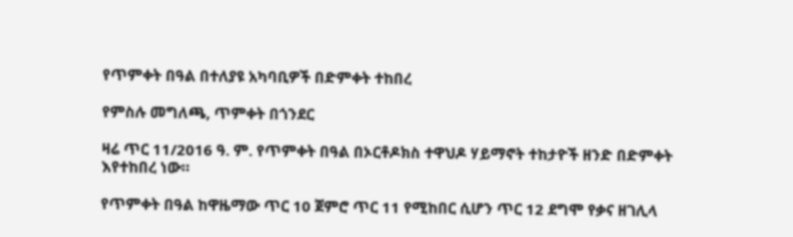የጥምቀት በዓል በተለያዩ አካባቢዎች በድምቀት ተከበረ

የምስሉ መግለጫ, ጥምቀት በጎንደር

ዛሬ ጥር 11/2016 ዓ. ም. የጥምቀት በዓል በኦርቶዶክስ ተዋህዶ ሃይማኖት ተከታዮች ዘንድ በድምቀት እየተከበረ ነው።

የጥምቀት በዓል ከዋዜማው ጥር 10 ጀምሮ ጥር 11 የሚከበር ሲሆን ጥር 12 ደግሞ የቃና ዘገሊላ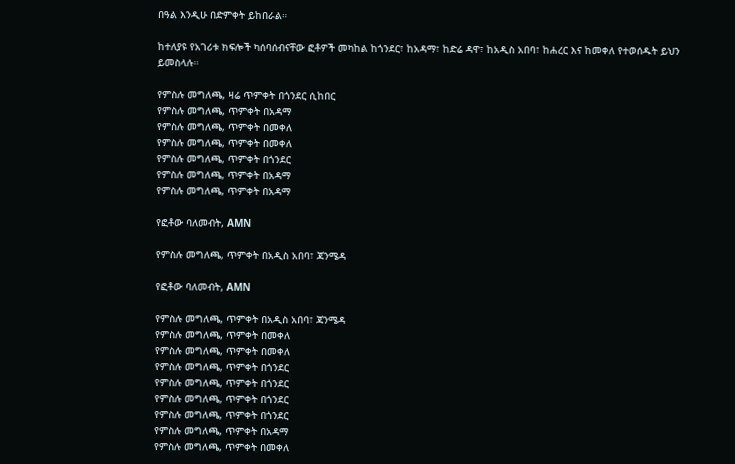በዓል እንዲሁ በድምቀት ይከበራል።

ከተለያዩ የአገሪቱ ክፍሎች ካሰባሰብናቸው ፎቶዎች መካከል ከጎንደር፣ ከአዳማ፣ ከድሬ ዳዋ፣ ከአዲስ አበባ፣ ከሐረር እና ከመቀለ የተወሰዱት ይህን ይመስላሉ።

የምስሉ መግለጫ, ዛሬ ጥምቀት በጎንደር ሲከበር
የምስሉ መግለጫ, ጥምቀት በአዳማ
የምስሉ መግለጫ, ጥምቀት በመቀለ
የምስሉ መግለጫ, ጥምቀት በመቀለ
የምስሉ መግለጫ, ጥምቀት በጎንደር
የምስሉ መግለጫ, ጥምቀት በአዳማ
የምስሉ መግለጫ, ጥምቀት በአዳማ

የፎቶው ባለመብት, AMN

የምስሉ መግለጫ, ጥምቀት በአዲስ አበባ፣ ጃንሜዳ

የፎቶው ባለመብት, AMN

የምስሉ መግለጫ, ጥምቀት በአዲስ አበባ፣ ጃንሜዳ
የምስሉ መግለጫ, ጥምቀት በመቀለ
የምስሉ መግለጫ, ጥምቀት በመቀለ
የምስሉ መግለጫ, ጥምቀት በጎንደር
የምስሉ መግለጫ, ጥምቀት በጎንደር
የምስሉ መግለጫ, ጥምቀት በጎንደር
የምስሉ መግለጫ, ጥምቀት በጎንደር
የምስሉ መግለጫ, ጥምቀት በአዳማ
የምስሉ መግለጫ, ጥምቀት በመቀለ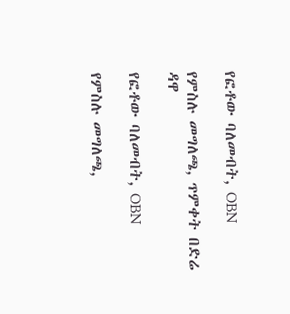የፎቶው ባለመብት, OBN

የምስሉ መግለጫ, ጥምቀት በድሬ ዳዋ

የፎቶው ባለመብት, OBN

የምስሉ መግለጫ,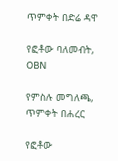ጥምቀት በድሬ ዳዋ

የፎቶው ባለመብት, OBN

የምስሉ መግለጫ, ጥምቀት በሐረር

የፎቶው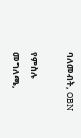ባለመብት, OBN

የምስሉ መግለጫ,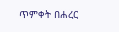ጥምቀት በሐረር